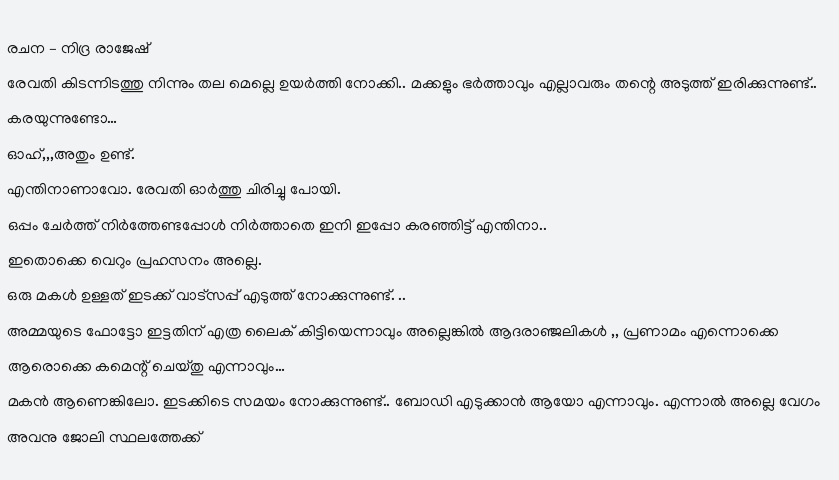രചന – നിദ്ര രാജേഷ്
രേവതി കിടന്നിടത്തു നിന്നും തല മെല്ലെ ഉയർത്തി നോക്കി.. മക്കളും ഭർത്താവും എല്ലാവരും തന്റെ അടുത്ത് ഇരിക്കുന്നുണ്ട്..
കരയുന്നുണ്ടോ…
ഓഹ്,,,അതും ഉണ്ട്.
എന്തിനാണാവോ. രേവതി ഓർത്തു ചിരിച്ചു പോയി.
ഒപ്പം ചേർത്ത് നിർത്തേണ്ടപ്പോൾ നിർത്താതെ ഇനി ഇപ്പോ കരഞ്ഞിട്ട് എന്തിനാ..
ഇതൊക്കെ വെറും പ്രഹസനം അല്ലെ.
ഒരു മകൾ ഉള്ളത് ഇടക്ക് വാട്സപ്പ് എടുത്ത് നോക്കുന്നുണ്ട്. ..
അമ്മയുടെ ഫോട്ടോ ഇട്ടതിന് എത്ര ലൈക് കിട്ടിയെന്നാവും അല്ലെങ്കിൽ ആദരാഞ്ജലികൾ ,, പ്രണാമം എന്നൊക്കെ ആരൊക്കെ കമെന്റ് ചെയ്തു എന്നാവും…
മകൻ ആണെങ്കിലോ. ഇടക്കിടെ സമയം നോക്കുന്നുണ്ട്.. ബോഡി എടുക്കാൻ ആയോ എന്നാവും. എന്നാൽ അല്ലെ വേഗം അവനു ജോലി സ്ഥലത്തേക്ക്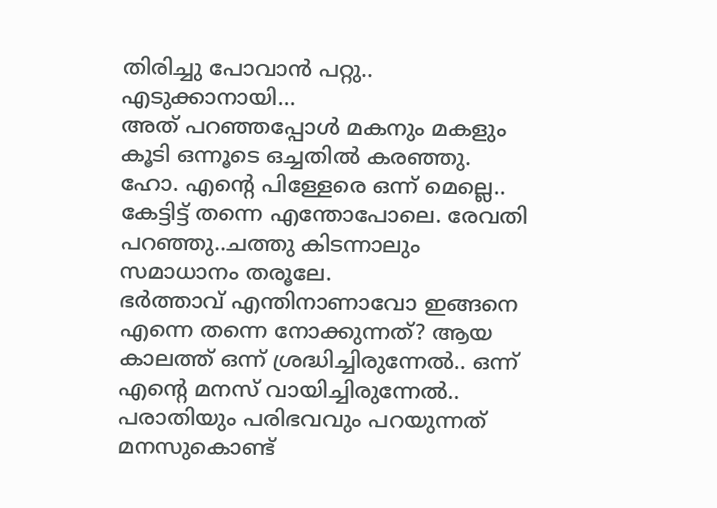തിരിച്ചു പോവാൻ പറ്റു..
എടുക്കാനായി…
അത് പറഞ്ഞപ്പോൾ മകനും മകളും കൂടി ഒന്നൂടെ ഒച്ചതിൽ കരഞ്ഞു.
ഹോ. എന്റെ പിള്ളേരെ ഒന്ന് മെല്ലെ.. കേട്ടിട്ട് തന്നെ എന്തോപോലെ. രേവതി പറഞ്ഞു..ചത്തു കിടന്നാലും സമാധാനം തരൂലേ.
ഭർത്താവ് എന്തിനാണാവോ ഇങ്ങനെ എന്നെ തന്നെ നോക്കുന്നത്? ആയ കാലത്ത് ഒന്ന് ശ്രദ്ധിച്ചിരുന്നേൽ.. ഒന്ന് എന്റെ മനസ് വായിച്ചിരുന്നേൽ.. പരാതിയും പരിഭവവും പറയുന്നത് മനസുകൊണ്ട്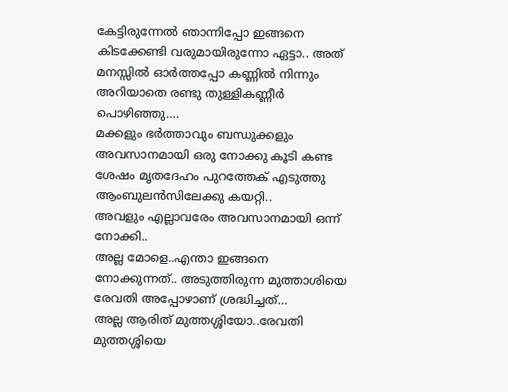കേട്ടിരുന്നേൽ ഞാന്നിപ്പോ ഇങ്ങനെ കിടക്കേണ്ടി വരുമായിരുന്നോ ഏട്ടാ.. അത് മനസ്സിൽ ഓർത്തപ്പോ കണ്ണിൽ നിന്നും അറിയാതെ രണ്ടു തുള്ളികണ്ണീർ പൊഴിഞ്ഞു….
മക്കളും ഭർത്താവും ബന്ധുക്കളും അവസാനമായി ഒരു നോക്കു കൂടി കണ്ട ശേഷം മൃതദേഹം പുറത്തേക് എടുത്തു ആംബുലൻസിലേക്കു കയറ്റി..
അവളും എല്ലാവരേം അവസാനമായി ഒന്ന് നോക്കി..
അല്ല മോളെ..എന്താ ഇങ്ങനെ നോക്കുന്നത്.. അടുത്തിരുന്ന മുത്താശിയെ രേവതി അപ്പോഴാണ് ശ്രദ്ധിച്ചത്…
അല്ല ആരിത് മുത്തശ്ശിയോ..രേവതി മുത്തശ്ശിയെ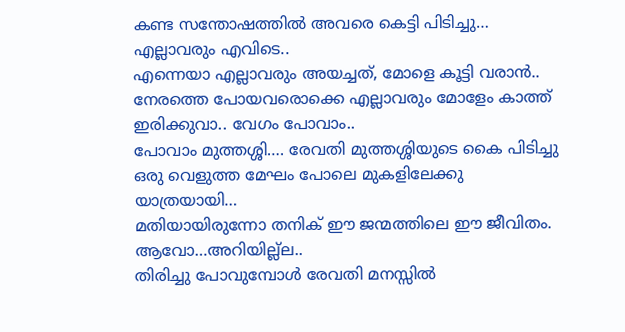കണ്ട സന്തോഷത്തിൽ അവരെ കെട്ടി പിടിച്ചു…
എല്ലാവരും എവിടെ..
എന്നെയാ എല്ലാവരും അയച്ചത്, മോളെ കൂട്ടി വരാൻ.. നേരത്തെ പോയവരൊക്കെ എല്ലാവരും മോളേം കാത്ത് ഇരിക്കുവാ.. വേഗം പോവാം..
പോവാം മുത്തശ്ശി…. രേവതി മുത്തശ്ശിയുടെ കൈ പിടിച്ചു ഒരു വെളുത്ത മേഘം പോലെ മുകളിലേക്കു യാത്രയായി…
മതിയായിരുന്നോ തനിക് ഈ ജന്മത്തിലെ ഈ ജീവിതം.
ആവോ…അറിയില്ല്ല..
തിരിച്ചു പോവുമ്പോൾ രേവതി മനസ്സിൽ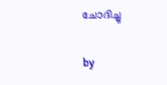ചോദിച്ചു

by